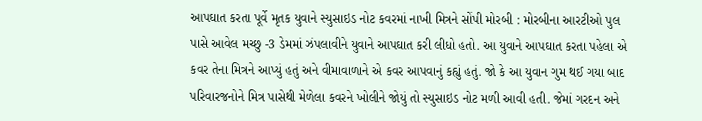આપઘાત કરતા પૂર્વે મૃતક યુવાને સ્યુસાઇડ નોટ કવરમાં નાખી મિત્રને સોંપી મોરબી : મોરબીના આરટીઓ પુલ પાસે આવેલ મચ્છુ -3 ડેમમાં ઝંપલાવીને યુવાને આપઘાત કરી લીધો હતો. આ યુવાને આપઘાત કરતા પહેલા એ કવર તેના મિત્રને આપ્યું હતું અને વીમાવાળાને એ કવર આપવાનું કહ્યું હતું. જો કે આ યુવાન ગુમ થઈ ગયા બાદ પરિવારજનોને મિત્ર પાસેથી મેળેલા કવરને ખોલીને જોયું તો સ્યુસાઇડ નોટ મળી આવી હતી. જેમાં ગરદન અને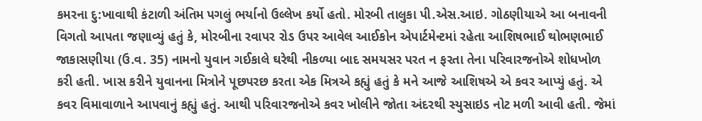કમરના દુ:ખાવાથી કંટાળી અંતિમ પગલું ભર્યાનો ઉલ્લેખ કર્યો હતો. મોરબી તાલુકા પી.એસ.આઇ. ગોઠણીયાએ આ બનાવની વિગતો આપતા જણાવ્યું હતું કે, મોરબીના રવાપર રોડ ઉપર આવેલ આઈકોન એપાર્ટમેન્ટમાં રહેતા આશિષભાઈ થોભણભાઈ જાકાસણીયા (ઉ.વ. 35) નામનો યુવાન ગઈકાલે ઘરેથી નીકળ્યા બાદ સમયસર પરત ન ફરતા તેના પરિવારજનોએ શોધખોળ કરી હતી. ખાસ કરીને યુવાનના મિત્રોને પૂછપરછ કરતા એક મિત્રએ કહ્યું હતું કે મને આજે આશિષએ એ કવર આપ્યું હતું. એ કવર વિમાવાળાને આપવાનું કહ્યું હતું. આથી પરિવારજનોએ કવર ખોલીને જોતા અંદરથી સ્યુસાઇડ નોટ મળી આવી હતી. જેમાં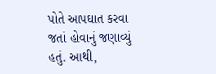પોતે આપઘાત કરવા જતાં હોવાનું જણાવ્યું હતું. આથી,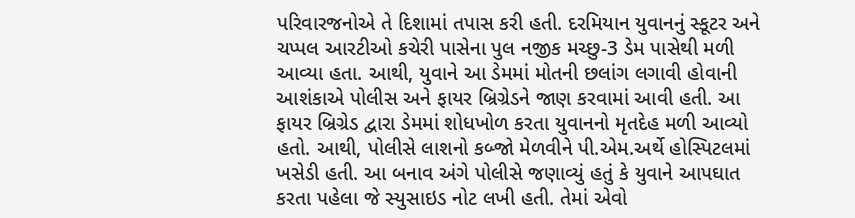પરિવારજનોએ તે દિશામાં તપાસ કરી હતી. દરમિયાન યુવાનનું સ્કૂટર અને ચપ્પલ આરટીઓ કચેરી પાસેના પુલ નજીક મચ્છુ-3 ડેમ પાસેથી મળી આવ્યા હતા. આથી, યુવાને આ ડેમમાં મોતની છલાંગ લગાવી હોવાની આશંકાએ પોલીસ અને ફાયર બ્રિગ્રેડને જાણ કરવામાં આવી હતી. આ ફાયર બ્રિગ્રેડ દ્વારા ડેમમાં શોધખોળ કરતા યુવાનનો મૃતદેહ મળી આવ્યો હતો. આથી, પોલીસે લાશનો કબ્જો મેળવીને પી.એમ.અર્થે હોસ્પિટલમાં ખસેડી હતી. આ બનાવ અંગે પોલીસે જણાવ્યું હતું કે યુવાને આપઘાત કરતા પહેલા જે સ્યુસાઇડ નોટ લખી હતી. તેમાં એવો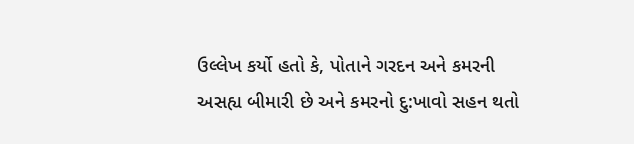ઉલ્લેખ કર્યો હતો કે, પોતાને ગરદન અને કમરની અસહ્ય બીમારી છે અને કમરનો દુ:ખાવો સહન થતો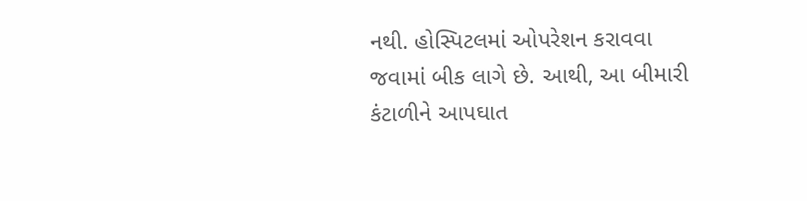નથી. હોસ્પિટલમાં ઓપરેશન કરાવવા જવામાં બીક લાગે છે. આથી, આ બીમારી કંટાળીને આપઘાત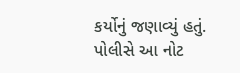કર્યોનું જણાવ્યું હતું. પોલીસે આ નોટ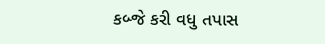કબ્જે કરી વધુ તપાસ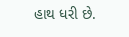હાથ ધરી છે.